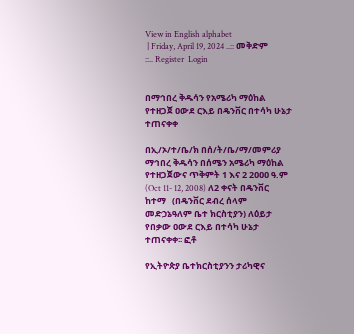View in English alphabet
 | Friday, April 19, 2024 ..:: መቅድም ::.. Register  Login


በማኅበረ ቅዱሳን የአሜሪካ ማዕከል የተዘጋጀ ዐውደ ርእይ በዴንቨር በተሳካ ሁኔታ ተጠናቀቀ

በኢ/ኦ/ተ/ቤ/ክ በሰ/ት/ቤ/ማ/መምሪያ ማኅበረ ቅዱሳን በሰሜን አሜሪካ ማዕከል የተዘጋጀውና ጥቅምት 1 እና 2 2ዐዐዐ ዓ.ም (Oct 11- 12, 2008) ለ2 ቀናት በዴንቨር ከተማ   (በዴንቨር ደብረ ሰላም መድኃኔዓለም ቤተ ክርስቲያን) ለዕይታ የበቃው ዐውደ ርእይ በተሳካ ሁኔታ ተጠናቀቀ፡፡ ፎቶ

የኢትዮጵያ ቤተክርስቲያንን ታሪካዊና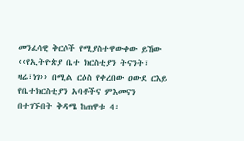መንፈሳዊ ቅርሶች የሚያስተዋውቀው ይኸው ‹‹የኢትዮጵያ ቤተ ክርስቲያን ትናንት፣ ዛሬ፣ነገ›› በሚል ርዕስ የቀረበው ዐውደ ርእይ የቤተክርስቲያን አባቶችና ምእመናን በተገኙበት ቅዳሜ ከጠዋቱ 4፡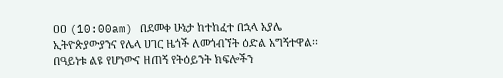ዐዐ (10:00am) በደመቀ ሁኔታ ከተከፈተ በኋላ አያሌ ኢትዮጵያውያንና የሌላ ሀገር ዜጎች ለመጎብኘት ዕድል አግኝተዋል፡፡ በዓይነቱ ልዩ የሆነውና ዘጠኝ የትዕይንት ክፍሎችን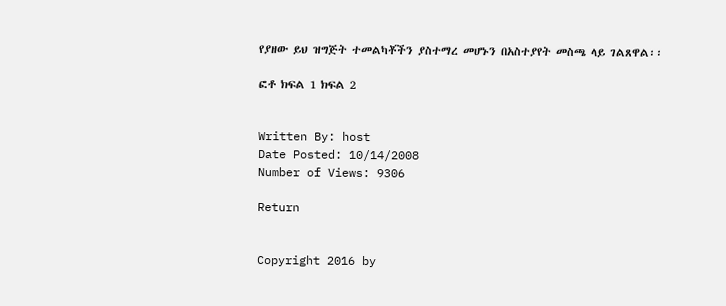የያዘው ይህ ዝግጅት ተመልካቾችን ያስተማረ መሆኑን በአስተያየት መስጫ ላይ ገልጸዋል፡፡

ፎቶ ክፍል 1 ክፍል 2


Written By: host
Date Posted: 10/14/2008
Number of Views: 9306

Return


Copyright 2016 by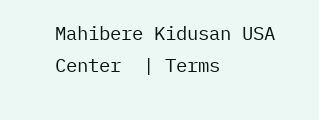Mahibere Kidusan USA Center  | Terms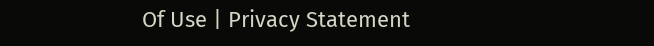Of Use | Privacy Statement